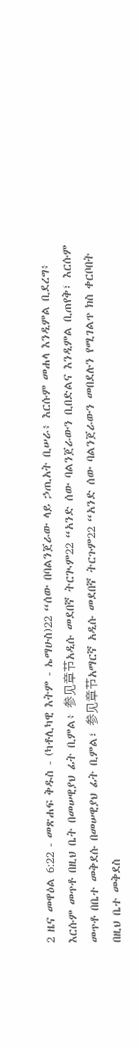2 ዜና መዋዕል 6:22 - መጽሐፍ ቅዱስ - (ካቶሊካዊ እትም - ኤማሁስ)22 “ሰው በባልንጀራው ላይ ኃጢአት ቢሠራ፥ እርሱም መሐላ እንዲምል ቢደረግ፥ እርሱም መጥቶ በዚህ ቤት በመሠዊያህ ፊት ቢምል፥ 参见章节አዲሱ መደበኛ ትርጒም22 “አንድ ሰው ባልንጀራውን ቢበድልና እንዲምል ቢጠየቅ፣ እርሱም መጥቶ በቤተ መቅደሱ በመሠዊያህ ፊት ቢምል፣ 参见章节አማርኛ አዲሱ መደበኛ ትርጉም22 “አንድ ሰው ባልንጀራውን መበደሉን የሚገልጥ ክስ ቀርቦበት በዚህ ቤተ መቅደስ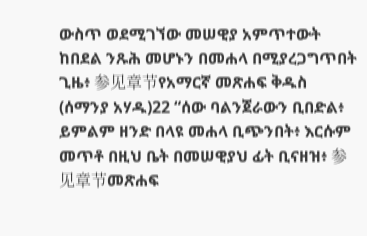ውስጥ ወደሚገኘው መሠዊያ አምጥተውት ከበደል ንጹሕ መሆኑን በመሐላ በሚያረጋግጥበት ጊዜ፥ 参见章节የአማርኛ መጽሐፍ ቅዱስ (ሰማንያ አሃዱ)22 “ሰው ባልንጀራውን ቢበድል፥ ይምልም ዘንድ በላዩ መሐላ ቢጭንበት፥ እርሱም መጥቶ በዚህ ቤት በመሠዊያህ ፊት ቢናዘዝ፥ 参见章节መጽሐፍ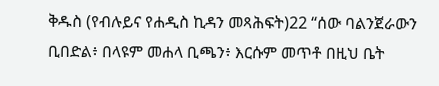ቅዱስ (የብሉይና የሐዲስ ኪዳን መጻሕፍት)22 “ሰው ባልንጀራውን ቢበድል፥ በላዩም መሐላ ቢጫን፥ እርሱም መጥቶ በዚህ ቤት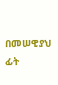በመሠዊያህ ፊት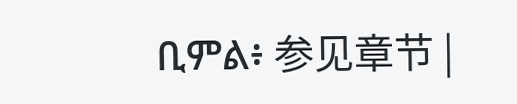ቢምል፥ 参见章节 |